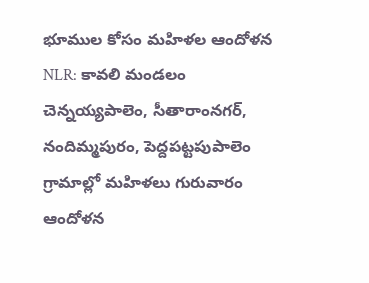భూముల కోసం మహిళల ఆందోళన
NLR: కావలి మండలం చెన్నయ్యపాలెం, సీతారాంనగర్, నందిమ్మపురం, పెద్దపట్టపుపాలెం గ్రామాల్లో మహిళలు గురువారం ఆందోళన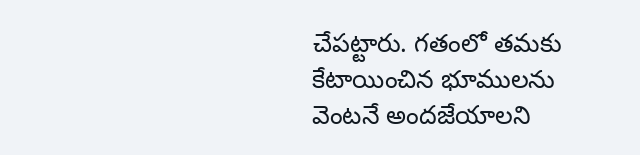చేపట్టారు. గతంలో తమకు కేటాయించిన భూములను వెంటనే అందజేయాలని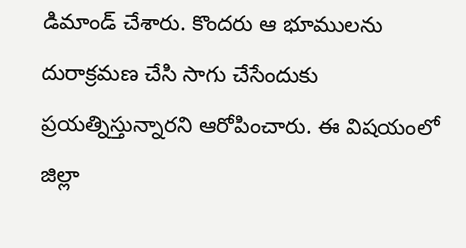డిమాండ్ చేశారు. కొందరు ఆ భూములను దురాక్రమణ చేసి సాగు చేసేందుకు ప్రయత్నిస్తున్నారని ఆరోపించారు. ఈ విషయంలో జిల్లా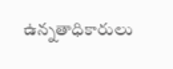ఉన్నతాధికారులు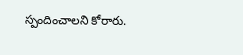స్పందించాలని కోరారు.